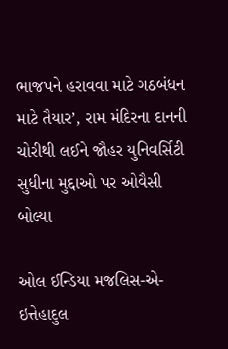ભાજપને હરાવવા માટે ગઠબંધન માટે તૈયાર’, રામ મંદિરના દાનની ચોરીથી લઈને જૌહર યુનિવર્સિટી સુધીના મુદ્દાઓ પર ઓવૈસી બોલ્યા

ઓલ ઈન્ડિયા મજલિસ-એ-ઇત્તેહાદુલ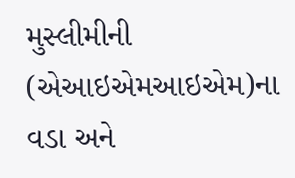મુસ્લીમીની (એઆઇએમઆઇએમ)ના વડા અને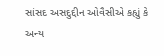સાંસદ અસદુદ્દીન ઓવૈસીએ કહ્યું કે અન્ય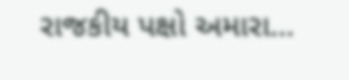રાજકીય પક્ષો અમારા…